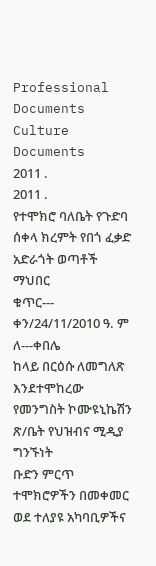Professional Documents
Culture Documents
2011 .
2011 .
የተሞክሮ ባለቤት የጉድባ ሰቀላ ክረምት የበጎ ፈቃድ አድራጎት ወጣቶች ማህበር
ቁጥር---
ቀን/24/11/2010 ዓ. ም
ለ---ቀበሌ
ከላይ በርዕሱ ለመግለጽ እንደተሞከረው የመንግስት ኮሙዩኒኬሽን ጽ/ቤት የህዝብና ሚዲያ ግንኙነት
ቡድን ምርጥ ተሞክሮዎችን በመቀመር ወደ ተለያዩ አካባቢዎችና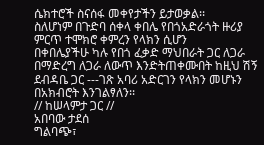ሴክተሮች ስናሰፋ መቀየታችን ይታወቃል፡፡
ስለሆነም በጉድባ ሰቀላ ቀበሌ የበጎአድራጎት ዙሪያ ምርጥ ተሞክሮ ቀምረን የላክን ሲሆን
በቀበሌያችሁ ካሉ የበጎ ፈቃድ ማህበራት ጋር ለጋራ በማድረግ ለጋራ ለውጥ እንድትጠቀሙበት ከዚህ ሽኝ
ደብዳቤ ጋር ---ገጽ አባሪ አድርገን የላክን መሆኑን በአክብሮት እንገልፃለን፡፡
// ከሠላምታ ጋር //
አበባው ታደሰ
ግልባጭ፣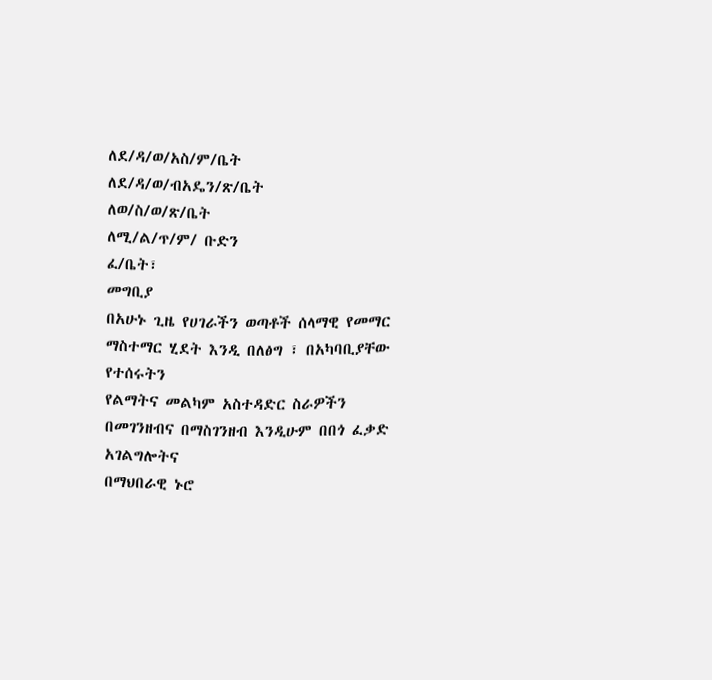ለደ/ዳ/ወ/አስ/ም/ቤት
ለደ/ዳ/ወ/ብአዴን/ጽ/ቤት
ለወ/ስ/ወ/ጽ/ቤት
ለሚ/ል/ጥ/ም/ ቡድን
ፈ/ቤት፣
መግቢያ
በአሁኑ ጊዜ የሀገራችን ወጣቶች ሰላማዊ የመማር ማስተማር ሂደት እንዲ በለፅግ ፣ በአካባቢያቸው የተሰሩትን
የልማትና መልካም አስተዳድር ስራዎችን በመገንዘብና በማስገንዘብ እንዲሁም በበጎ ፈቃድ አገልግሎትና
በማህበራዊ ኑሮ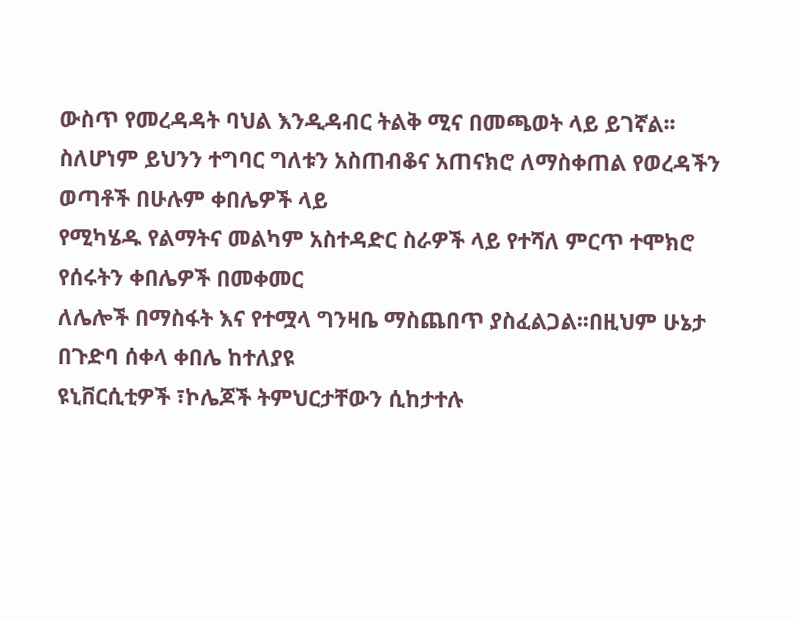ውስጥ የመረዳዳት ባህል እንዲዳብር ትልቅ ሚና በመጫወት ላይ ይገኛል፡፡
ስለሆነም ይህንን ተግባር ግለቱን አስጠብቆና አጠናክሮ ለማስቀጠል የወረዳችን ወጣቶች በሁሉም ቀበሌዎች ላይ
የሚካሄዱ የልማትና መልካም አስተዳድር ስራዎች ላይ የተሻለ ምርጥ ተሞክሮ የሰሩትን ቀበሌዎች በመቀመር
ለሌሎች በማስፋት እና የተሟላ ግንዛቤ ማስጨበጥ ያስፈልጋል፡፡በዚህም ሁኔታ በጉድባ ሰቀላ ቀበሌ ከተለያዩ
ዩኒቨርሲቲዎች ፣ኮሌጆች ትምህርታቸውን ሲከታተሉ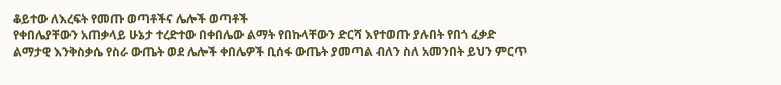ቆይተው ለእረፍት የመጡ ወጣቶችና ሌሎች ወጣቶች
የቀበሌያቸውን አጠቃላይ ሁኔታ ተረድተው በቀበሌው ልማት የበኩላቸውን ድርሻ እየተወጡ ያሉበት የበጎ ፈቃድ
ልማታዊ እንቅስቃሴ የስራ ውጤት ወደ ሌሎች ቀበሌዎች ቢሰፋ ውጤት ያመጣል ብለን ስለ አመንበት ይህን ምርጥ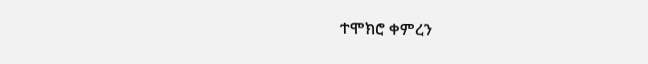ተሞክሮ ቀምረን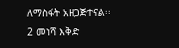ለማስፋት አዘጋጅተናል፡፡
2 መነሻ እቅድ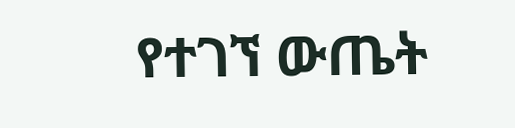የተገኘ ውጤት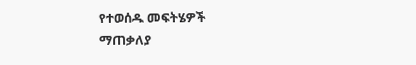የተወሰዱ መፍትሄዎች
ማጠቃለያ